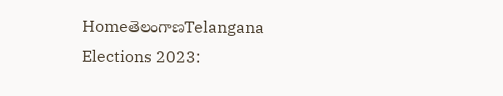HomeతెలంగాణTelangana Elections 2023: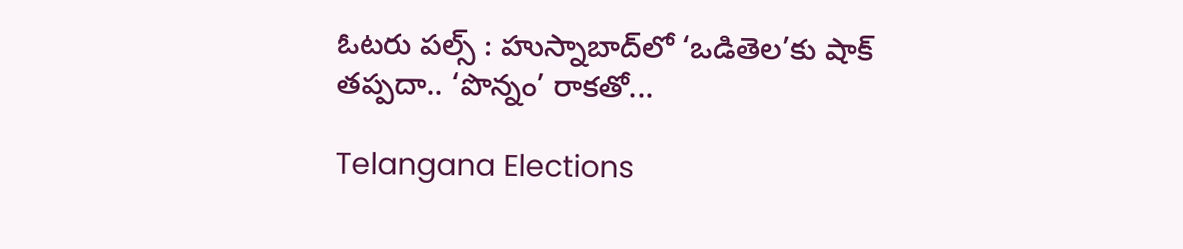ఓటరు పల్స్‌ : హుస్నాబాద్‌లో ‘ఒడితెల’కు షాక్‌ తప్పదా.. ‘పొన్నం’ రాకతో...

Telangana Elections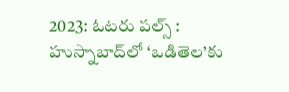2023: ఓటరు పల్స్‌ : హుస్నాబాద్‌లో ‘ఒడితెల’కు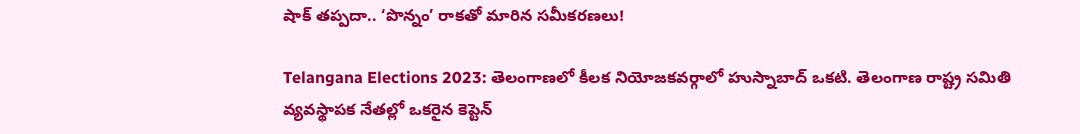షాక్‌ తప్పదా.. ‘పొన్నం’ రాకతో మారిన సమీకరణలు!

Telangana Elections 2023: తెలంగాణలో కీలక నియోజకవర్గాలో హుస్నాబాద్‌ ఒకటి. తెలంగాణ రాష్ట్ర సమితి వ్యవస్థాపక నేతల్లో ఒకరైన కెప్టెన్‌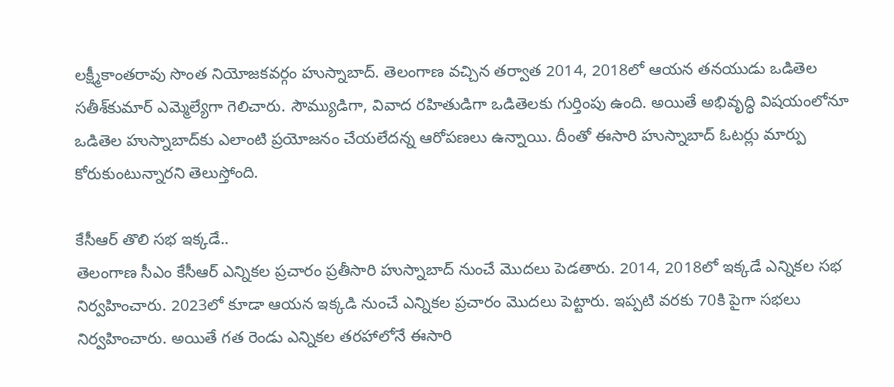లక్ష్మీకాంతరావు సొంత నియోజకవర్గం హుస్నాబాద్‌. తెలంగాణ వచ్చిన తర్వాత 2014, 2018లో ఆయన తనయుడు ఒడితెల సతీశ్‌కుమార్‌ ఎమ్మెల్యేగా గెలిచారు. సౌమ్యుడిగా, వివాద రహితుడిగా ఒడితెలకు గుర్తింపు ఉంది. అయితే అభివృద్ధి విషయంలోనూ ఒడితెల హుస్నాబాద్‌కు ఎలాంటి ప్రయోజనం చేయలేదన్న ఆరోపణలు ఉన్నాయి. దీంతో ఈసారి హుస్నాబాద్‌ ఓటర్లు మార్పు కోరుకుంటున్నారని తెలుస్తోంది.

కేసీఆర్‌ తొలి సభ ఇక్కడే..
తెలంగాణ సీఎం కేసీఆర్‌ ఎన్నికల ప్రచారం ప్రతీసారి హుస్నాబాద్‌ నుంచే మొదలు పెడతారు. 2014, 2018లో ఇక్కడే ఎన్నికల సభ నిర్వహించారు. 2023లో కూడా ఆయన ఇక్కడి నుంచే ఎన్నికల ప్రచారం మొదలు పెట్టారు. ఇప్పటి వరకు 70కి పైగా సభలు నిర్వహించారు. అయితే గత రెండు ఎన్నికల తరహాలోనే ఈసారి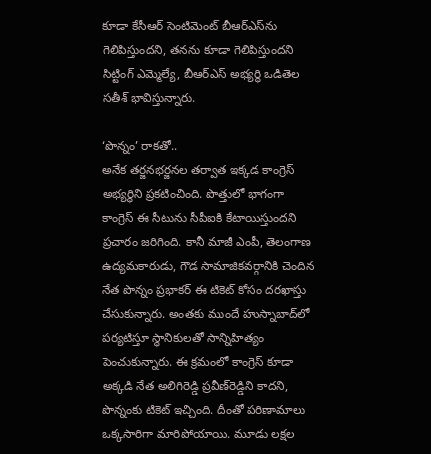కూడా కేసీఆర్‌ సెంటిమెంట్‌ బీఆర్‌ఎస్‌ను గెలిపిస్తుందని, తనను కూడా గెలిపిస్తుందని సిట్టింగ్‌ ఎమ్మెల్యే, బీఆర్‌ఎస్‌ అభ్యర్థి ఒడితెల సతీశ్‌ భావిస్తున్నారు.

‘పొన్నం’ రాకతో..
అనేక తర్జనభర్జనల తర్వాత ఇక్కడ కాంగ్రెస్‌ అభ్యర్థిని ప్రకటించింది. పొత్తులో భాగంగా కాంగ్రెస్‌ ఈ సీటును సీపీఐకి కేటాయిస్తుందని ప్రచారం జరిగింది. కానీ మాజీ ఎంపీ, తెలంగాణ ఉద్యమకారుడు, గౌడ సామాజికవర్గానికి చెందిన నేత పొన్నం ప్రభాకర్‌ ఈ టికెట్‌ కోసం దరఖాస్తు చేసుకున్నారు. అంతకు ముందే హుస్నాబాద్‌లో పర్యటిస్తూ స్థానికులతో సాన్నిహిత్యం పెంచుకున్నారు. ఈ క్రమంలో కాంగ్రెస్‌ కూడా అక్కడి నేత అలిగిరెడ్డి ప్రవీణ్‌రెడ్డిని కాదని, పొన్నంకు టికెట్‌ ఇచ్చింది. దీంతో పరిణామాలు ఒక్కసారిగా మారిపోయాయి. మూడు లక్షల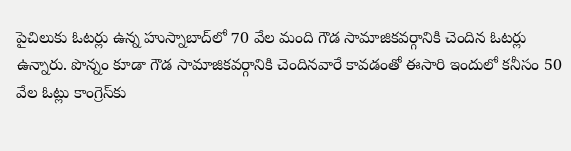పైచిలుకు ఓటర్లు ఉన్న హుస్నాబాద్‌లో 70 వేల మంది గౌడ సామాజికవర్గానికి చెందిన ఓటర్లు ఉన్నారు. పొన్నం కూడా గౌడ సామాజికవర్గానికి చెందినవారే కావడంతో ఈసారి ఇందులో కనీసం 50 వేల ఓట్లు కాంగ్రెస్‌కు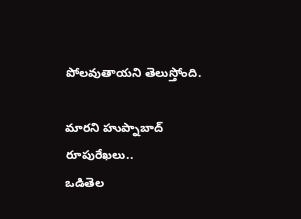పోలవుతాయని తెలుస్తోంది.

మారని హుప్నాబాద్‌ రూపురేఖలు..
ఒడితెల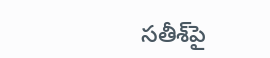సతీశ్‌పై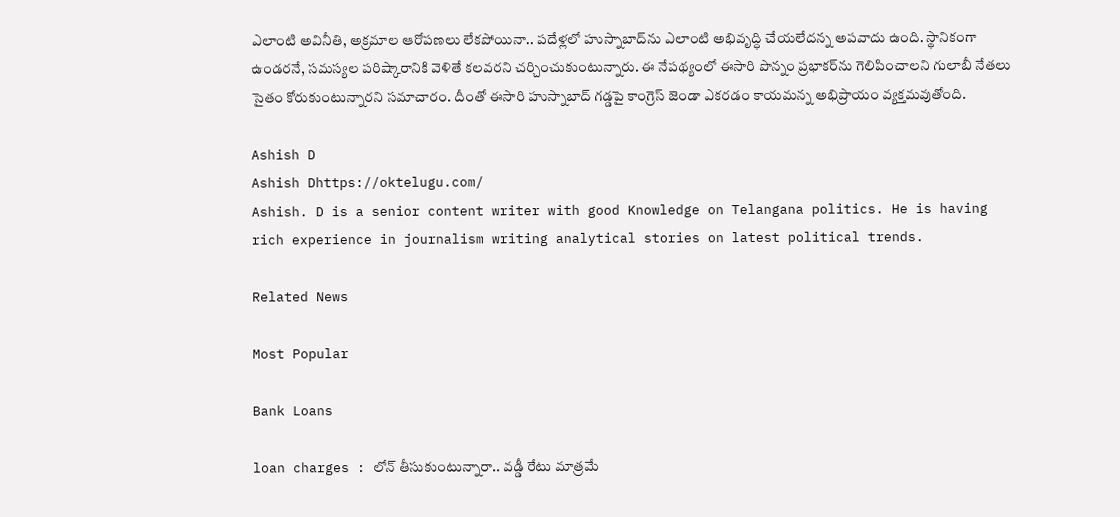ఎలాంటి అవినీతి, అక్రమాల ఆరోపణలు లేకపోయినా.. పదేళ్లలో హుస్నాబాద్‌ను ఎలాంటి అభివృద్ధి చేయలేదన్న అపవాదు ఉంది. స్థానికంగా ఉండరనే, సమస్యల పరిష్కారానికి వెళితే కలవరని చర్చించుకుంటున్నారు. ఈ నేపథ్యంలో ఈసారి పొన్నం ప్రభాకర్‌ను గెలిపించాలని గులాబీ నేతలు సైతం కోరుకుంటున్నారని సమాచారం. దీంతో ఈసారి హుస్నాబాద్‌ గడ్డపై కాంగ్రెస్‌ జెండా ఎకరడం కాయమన్న అభిప్రాయం వ్యక్తమవుతోంది.

Ashish D
Ashish Dhttps://oktelugu.com/
Ashish. D is a senior content writer with good Knowledge on Telangana politics. He is having rich experience in journalism writing analytical stories on latest political trends.

Related News

Most Popular

Bank Loans

loan charges : లోన్ తీసుకుంటున్నారా.. వడ్డీ రేటు మాత్రమే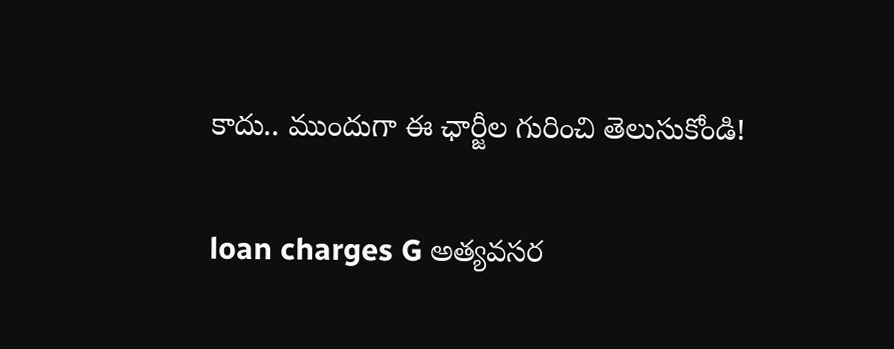కాదు.. ముందుగా ఈ ఛార్జీల గురించి తెలుసుకోండి!

loan charges G అత్యవసర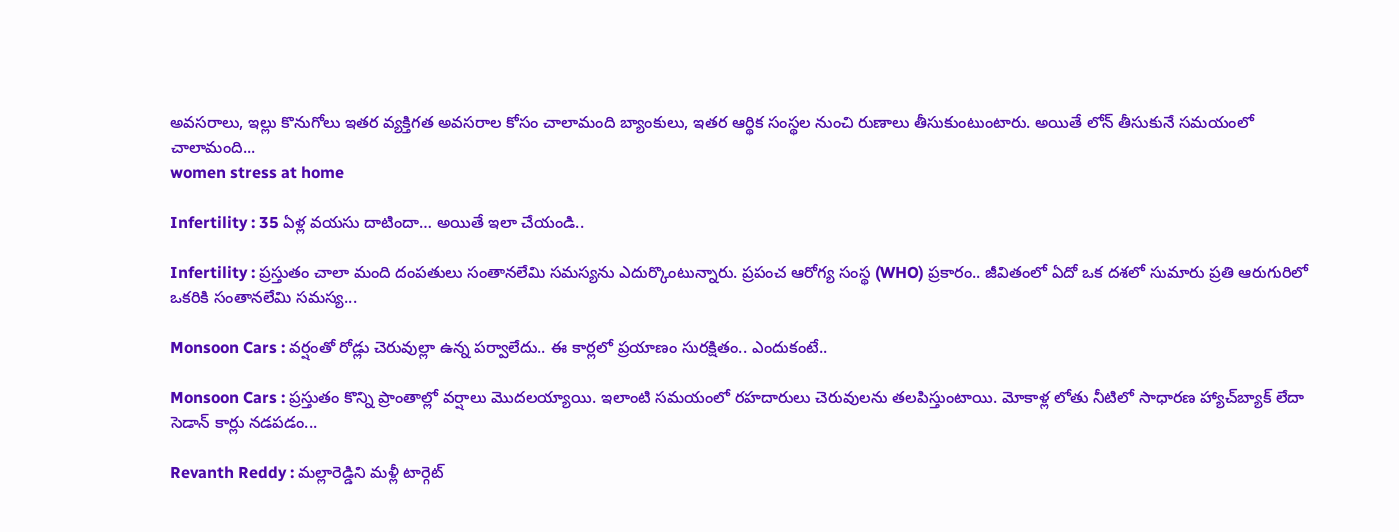అవసరాలు, ఇల్లు కొనుగోలు ఇతర వ్యక్తిగత అవసరాల కోసం చాలామంది బ్యాంకులు, ఇతర ఆర్థిక సంస్థల నుంచి రుణాలు తీసుకుంటుంటారు. అయితే లోన్ తీసుకునే సమయంలో చాలామంది...
women stress at home

Infertility : 35 ఏళ్ల వయసు దాటిందా… అయితే ఇలా చేయండి..

Infertility : ప్రస్తుతం చాలా మంది దంపతులు సంతానలేమి సమస్యను ఎదుర్కొంటున్నారు. ప్రపంచ ఆరోగ్య సంస్థ (WHO) ప్రకారం.. జీవితంలో ఏదో ఒక దశలో సుమారు ప్రతి ఆరుగురిలో ఒకరికి సంతానలేమి సమస్య...

Monsoon Cars : వర్షంతో రోడ్లు చెరువుల్లా ఉన్న పర్వాలేదు.. ఈ కార్లలో ప్రయాణం సురక్షితం.. ఎందుకంటే..

Monsoon Cars : ప్రస్తుతం కొన్ని ప్రాంతాల్లో వర్షాలు మొదలయ్యాయి. ఇలాంటి సమయంలో రహదారులు చెరువులను తలపిస్తుంటాయి. మోకాళ్ల లోతు నీటిలో సాధారణ హ్యాచ్‌బ్యాక్ లేదా సెడాన్ కార్లు నడపడం...

Revanth Reddy : మల్లారెడ్డిని మళ్లీ టార్గెట్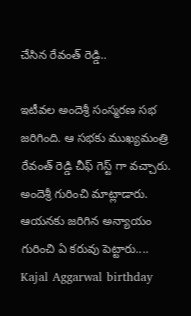చేసిన రేవంత్ రెడ్డి..

ఇటీవల అందెశ్రీ సంస్మరణ సభ జరిగింది. ఆ సభకు ముఖ్యమంత్రి రేవంత్ రెడ్డి చీఫ్ గెస్ట్ గా వచ్చారు. అందెశ్రీ గురించి మాట్లాడారు. ఆయనకు జరిగిన అన్యాయం గురించి ఏ కరువు పెట్టారు....
Kajal Aggarwal birthday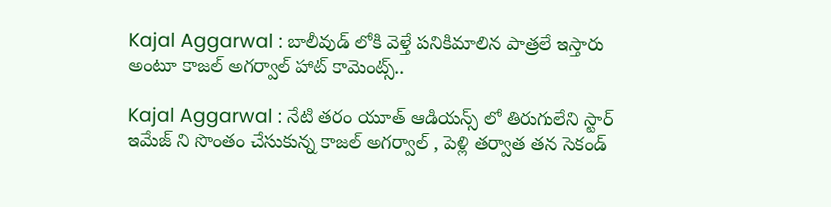Kajal Aggarwal : బాలీవుడ్ లోకి వెళ్తే పనికిమాలిన పాత్రలే ఇస్తారు అంటూ కాజల్ అగర్వాల్ హాట్ కామెంట్స్..

Kajal Aggarwal : నేటి తరం యూత్ ఆడియన్స్ లో తిరుగులేని స్టార్ ఇమేజ్ ని సొంతం చేసుకున్న కాజల్ అగర్వాల్ , పెళ్లి తర్వాత తన సెకండ్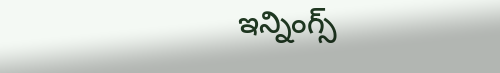ఇన్నింగ్స్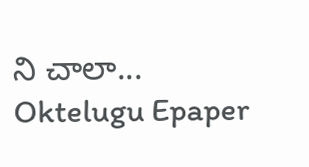ని చాలా...
Oktelugu Epaper